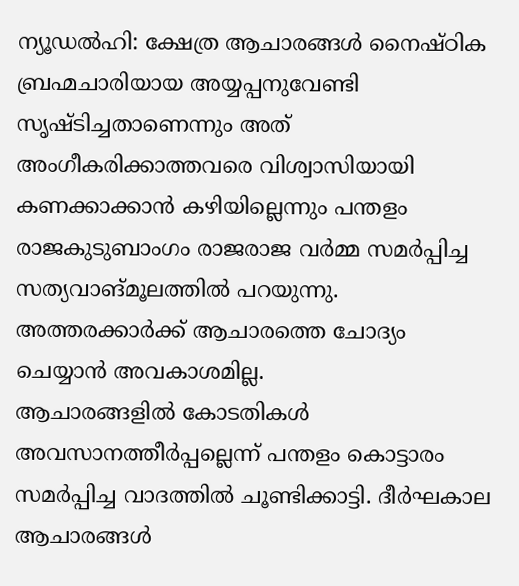ന്യൂഡൽഹി: ക്ഷേത്ര ആചാരങ്ങൾ നൈഷ്ഠിക ബ്രഹ്മചാരിയായ അയ്യപ്പനുവേണ്ടി സൃഷ്ടിച്ചതാണെന്നും അത് അംഗീകരിക്കാത്തവരെ വിശ്വാസിയായി കണക്കാക്കാൻ കഴിയില്ലെന്നും പന്തളം രാജകുടുബാംഗം രാജരാജ വർമ്മ സമർപ്പിച്ച സത്യവാങ്മൂലത്തിൽ പറയുന്നു. അത്തരക്കാർക്ക് ആചാരത്തെ ചോദ്യം ചെയ്യാൻ അവകാശമില്ല.
ആചാരങ്ങളിൽ കോടതികൾ അവസാനത്തീർപ്പല്ലെന്ന് പന്തളം കൊട്ടാരം സമർപ്പിച്ച വാദത്തിൽ ചൂണ്ടിക്കാട്ടി. ദീർഘകാല ആചാരങ്ങൾ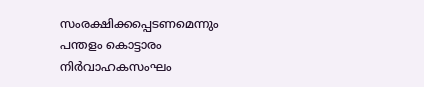സംരക്ഷിക്കപ്പെടണമെന്നും പന്തളം കൊട്ടാരം നിർവാഹകസംഘം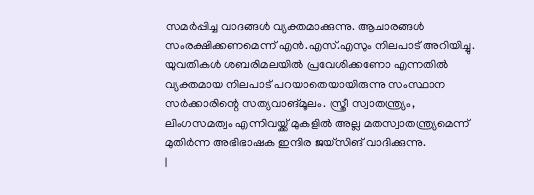സമർപ്പിച്ച വാദങ്ങൾ വ്യക്തമാക്കുന്നു. ആചാരങ്ങൾ സംരക്ഷിക്കണമെന്ന് എൻ.എസ്.എസും നിലപാട് അറിയിച്ചു. യുവതികൾ ശബരിമലയിൽ പ്രവേശിക്കണോ എന്നതിൽ വ്യക്തമായ നിലപാട് പറയാതെയായിരുന്നു സംസ്ഥാന സർക്കാരിന്റെ സത്യവാങ്മൂലം. സ്ത്രീ സ്വാതന്ത്ര്യം, ലിംഗസമത്വം എന്നിവയ്ക്ക് മുകളിൽ അല്ല മതസ്വാതന്ത്ര്യമെന്ന് മുതിർന്ന അഭിഭാഷക ഇന്ദിര ജയ്സിങ് വാദിക്കുന്നു.
|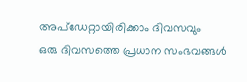അപ്ഡേറ്റായിരിക്കാം ദിവസവും
ഒരു ദിവസത്തെ പ്രധാന സംഭവങ്ങൾ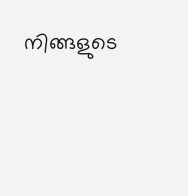നിങ്ങളുടെ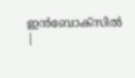ഇൻബോക്സിൽ |